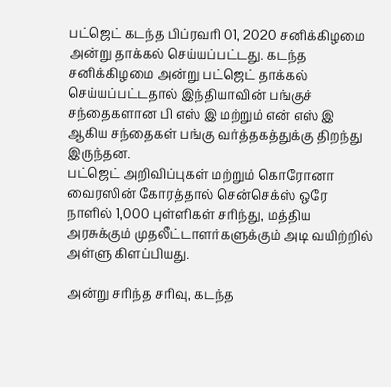பட்ஜெட் கடந்த பிப்ரவரி 01, 2020 சனிக்கிழமை அன்று தாக்கல் செய்யப்பட்டது. கடந்த சனிக்கிழமை அன்று பட்ஜெட் தாக்கல் செய்யப்பட்டதால் இந்தியாவின் பங்குச் சந்தைகளான பி எஸ் இ மற்றும் என் எஸ் இ ஆகிய சந்தைகள் பங்கு வர்த்தகத்துக்கு திறந்து இருந்தன.
பட்ஜெட் அறிவிப்புகள் மற்றும் கொரோனா வைரஸின் கோரத்தால் சென்செக்ஸ் ஒரே நாளில் 1,000 புள்ளிகள் சரிந்து, மத்திய அரசுக்கும் முதலீட்டாளர்களுக்கும் அடி வயிற்றில் அள்ளு கிளப்பியது.

அன்று சரிந்த சரிவு, கடந்த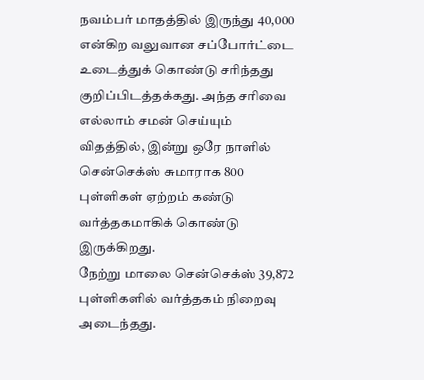நவம்பர் மாதத்தில் இருந்து 40,000 என்கிற வலுவான சப்போர்ட்டை உடைத்துக் கொண்டு சரிந்தது குறிப்பிடத்தக்கது. அந்த சரிவை எல்லாம் சமன் செய்யும் விதத்தில், இன்று ஒரே நாளில் சென்செக்ஸ் சுமாராக 800 புள்ளிகள் ஏற்றம் கண்டு வர்த்தகமாகிக் கொண்டு இருக்கிறது.
நேற்று மாலை சென்செக்ஸ் 39,872 புள்ளிகளில் வர்த்தகம் நிறைவு அடைந்தது.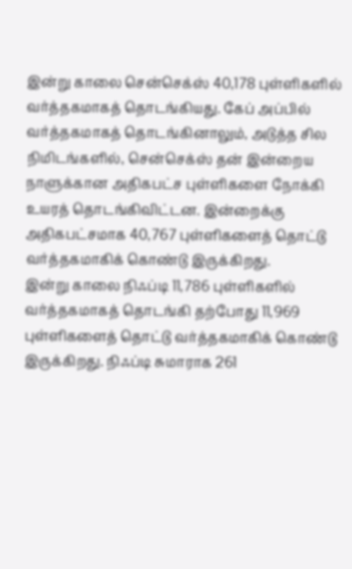இன்று காலை சென்செக்ஸ் 40,178 புள்ளிகளில் வர்த்தகமாகத் தொடங்கியது. கேப் அப்பில் வர்த்தகமாகத் தொடங்கினாலும், அடுத்த சில நிமிடங்களில், சென்செக்ஸ் தன் இன்றைய நாளுக்கான அதிகபட்ச புள்ளிகளை நோக்கி உயரத் தொடங்கிவிட்டன. இன்றைக்கு அதிகபட்சமாக 40,767 புள்ளிகளைத் தொட்டு வர்த்தகமாகிக் கொண்டு இருக்கிறது.
இன்று காலை நிஃப்டி 11,786 புள்ளிகளில் வர்த்தகமாகத் தொடங்கி தற்போது 11,969 புள்ளிகளைத் தொட்டு வர்த்தகமாகிக் கொண்டு இருக்கிறது. நிஃப்டி சுமாராக 261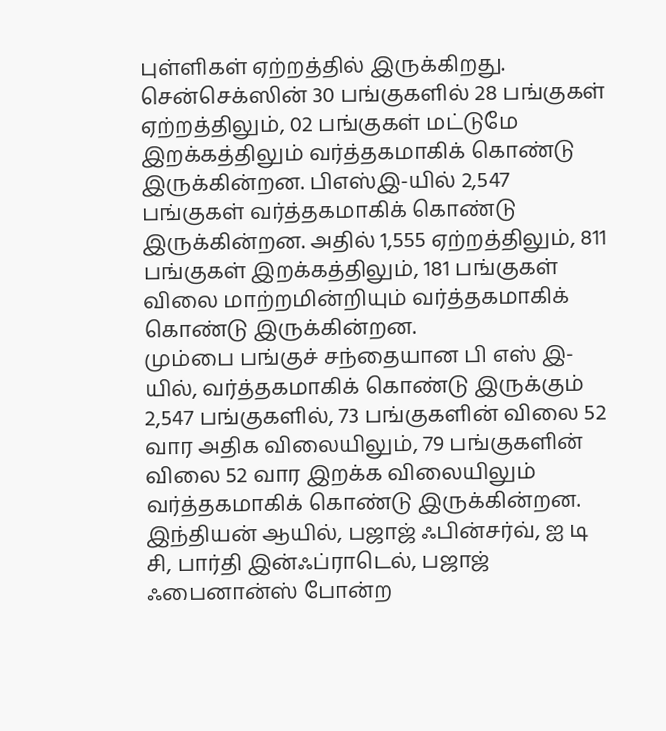புள்ளிகள் ஏற்றத்தில் இருக்கிறது.
சென்செக்ஸின் 30 பங்குகளில் 28 பங்குகள் ஏற்றத்திலும், 02 பங்குகள் மட்டுமே இறக்கத்திலும் வர்த்தகமாகிக் கொண்டு இருக்கின்றன. பிஎஸ்இ-யில் 2,547 பங்குகள் வர்த்தகமாகிக் கொண்டு இருக்கின்றன. அதில் 1,555 ஏற்றத்திலும், 811 பங்குகள் இறக்கத்திலும், 181 பங்குகள் விலை மாற்றமின்றியும் வர்த்தகமாகிக் கொண்டு இருக்கின்றன.
மும்பை பங்குச் சந்தையான பி எஸ் இ-யில், வர்த்தகமாகிக் கொண்டு இருக்கும் 2,547 பங்குகளில், 73 பங்குகளின் விலை 52 வார அதிக விலையிலும், 79 பங்குகளின் விலை 52 வார இறக்க விலையிலும் வர்த்தகமாகிக் கொண்டு இருக்கின்றன.
இந்தியன் ஆயில், பஜாஜ் ஃபின்சர்வ், ஐ டி சி, பார்தி இன்ஃப்ராடெல், பஜாஜ் ஃபைனான்ஸ் போன்ற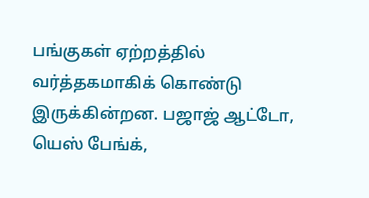பங்குகள் ஏற்றத்தில் வர்த்தகமாகிக் கொண்டு இருக்கின்றன. பஜாஜ் ஆட்டோ, யெஸ் பேங்க்,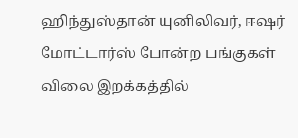ஹிந்துஸ்தான் யுனிலிவர், ஈஷர் மோட்டார்ஸ் போன்ற பங்குகள் விலை இறக்கத்தில்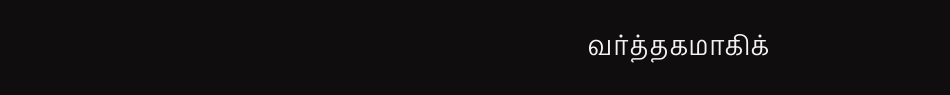வர்த்தகமாகிக்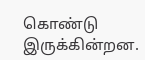கொண்டு இருக்கின்றன.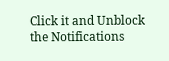Click it and Unblock the Notifications